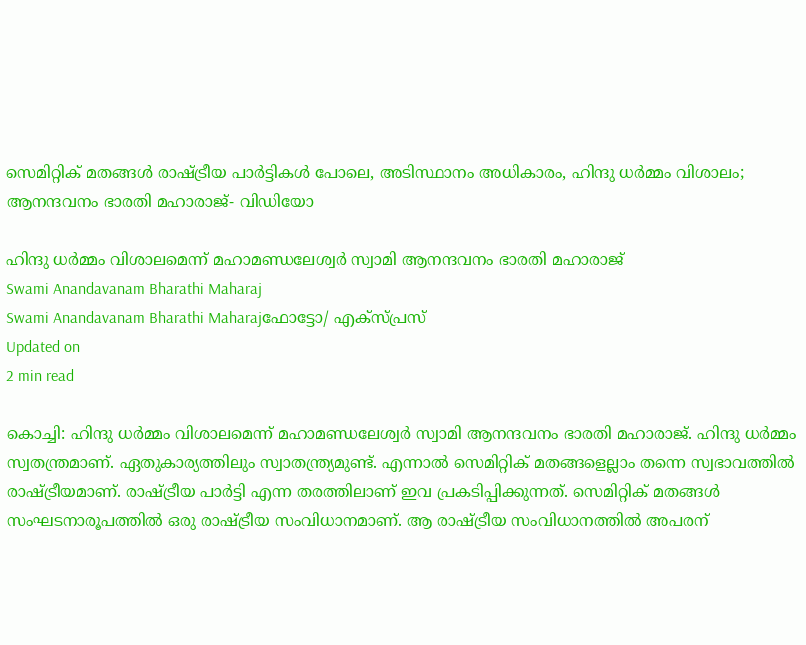സെമിറ്റിക് മതങ്ങള്‍ രാഷ്ട്രീയ പാര്‍ട്ടികള്‍ പോലെ, അടിസ്ഥാനം അധികാരം, ഹിന്ദു ധര്‍മ്മം വിശാലം; ആനന്ദവനം ഭാരതി മഹാരാജ്- വിഡിയോ

ഹിന്ദു ധര്‍മ്മം വിശാലമെന്ന് മഹാമണ്ഡലേശ്വര്‍ സ്വാമി ആനന്ദവനം ഭാരതി മഹാരാജ്
Swami Anandavanam Bharathi Maharaj
Swami Anandavanam Bharathi Maharajഫോട്ടോ/ എക്സ്പ്രസ്
Updated on
2 min read

കൊച്ചി: ഹിന്ദു ധര്‍മ്മം വിശാലമെന്ന് മഹാമണ്ഡലേശ്വര്‍ സ്വാമി ആനന്ദവനം ഭാരതി മഹാരാജ്. ഹിന്ദു ധര്‍മ്മം സ്വതന്ത്രമാണ്. ഏതുകാര്യത്തിലും സ്വാതന്ത്ര്യമുണ്ട്. എന്നാല്‍ സെമിറ്റിക് മതങ്ങളെല്ലാം തന്നെ സ്വഭാവത്തില്‍ രാഷ്ട്രീയമാണ്. രാഷ്ട്രീയ പാര്‍ട്ടി എന്ന തരത്തിലാണ് ഇവ പ്രകടിപ്പിക്കുന്നത്. സെമിറ്റിക് മതങ്ങള്‍ സംഘടനാരൂപത്തില്‍ ഒരു രാഷ്ട്രീയ സംവിധാനമാണ്. ആ രാഷ്ട്രീയ സംവിധാനത്തില്‍ അപരന്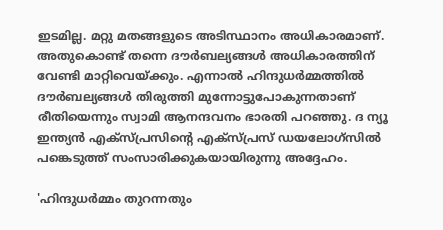ഇടമില്ല. മറ്റു മതങ്ങളുടെ അടിസ്ഥാനം അധികാരമാണ്. അതുകൊണ്ട് തന്നെ ദൗര്‍ബല്യങ്ങള്‍ അധികാരത്തിന് വേണ്ടി മാറ്റിവെയ്ക്കും. എന്നാല്‍ ഹിന്ദുധര്‍മ്മത്തില്‍ ദൗര്‍ബല്യങ്ങള്‍ തിരുത്തി മുന്നോട്ടുപോകുന്നതാണ് രീതിയെന്നും സ്വാമി ആനന്ദവനം ഭാരതി പറഞ്ഞു. ദ ന്യൂ ഇന്ത്യന്‍ എക്‌സ്പ്രസിന്റെ എക്‌സ്പ്രസ് ഡയലോഗ്‌സില്‍ പങ്കെടുത്ത് സംസാരിക്കുകയായിരുന്നു അദ്ദേഹം.

'ഹിന്ദുധര്‍മ്മം തുറന്നതും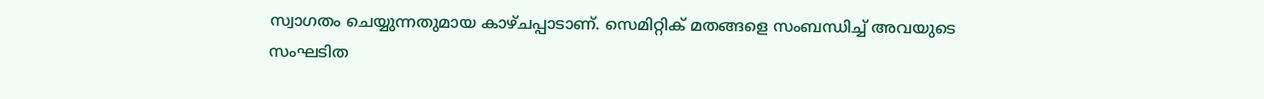സ്വാഗതം ചെയ്യുന്നതുമായ കാഴ്ചപ്പാടാണ്. സെമിറ്റിക് മതങ്ങളെ സംബന്ധിച്ച് അവയുടെ സംഘടിത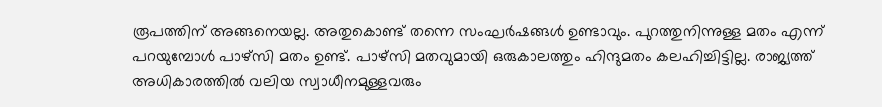രൂപത്തിന് അങ്ങനെയല്ല. അതുകൊണ്ട് തന്നെ സംഘര്‍ഷങ്ങള്‍ ഉണ്ടാവും. പുറത്തുനിന്നുള്ള മതം എന്ന് പറയുമ്പോള്‍ പാഴ്‌സി മതം ഉണ്ട്. പാഴ്‌സി മതവുമായി ഒരുകാലത്തും ഹിന്ദുമതം കലഹിച്ചിട്ടില്ല. രാജ്യത്ത് അധികാരത്തില്‍ വലിയ സ്വാധീനമുള്ളവരും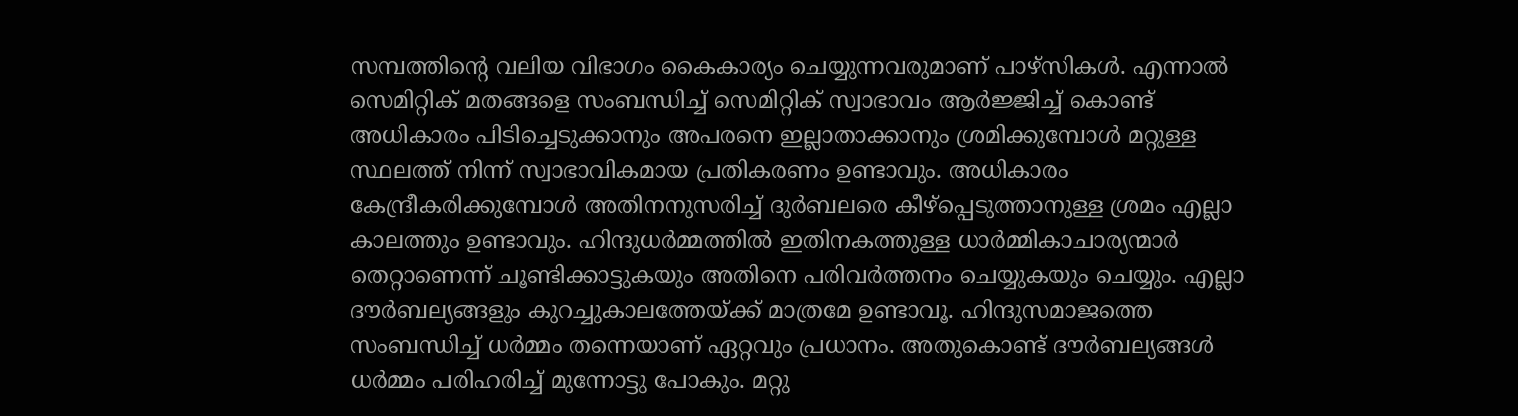സമ്പത്തിന്റെ വലിയ വിഭാഗം കൈകാര്യം ചെയ്യുന്നവരുമാണ് പാഴ്‌സികള്‍. എന്നാല്‍ സെമിറ്റിക് മതങ്ങളെ സംബന്ധിച്ച് സെമിറ്റിക് സ്വാഭാവം ആര്‍ജ്ജിച്ച് കൊണ്ട് അധികാരം പിടിച്ചെടുക്കാനും അപരനെ ഇല്ലാതാക്കാനും ശ്രമിക്കുമ്പോള്‍ മറ്റുള്ള സ്ഥലത്ത് നിന്ന് സ്വാഭാവികമായ പ്രതികരണം ഉണ്ടാവും. അധികാരം കേന്ദ്രീകരിക്കുമ്പോള്‍ അതിനനുസരിച്ച് ദുര്‍ബലരെ കീഴ്‌പ്പെടുത്താനുള്ള ശ്രമം എല്ലാ കാലത്തും ഉണ്ടാവും. ഹിന്ദുധര്‍മ്മത്തില്‍ ഇതിനകത്തുള്ള ധാര്‍മ്മികാചാര്യന്മാര്‍ തെറ്റാണെന്ന് ചൂണ്ടിക്കാട്ടുകയും അതിനെ പരിവര്‍ത്തനം ചെയ്യുകയും ചെയ്യും. എല്ലാ ദൗര്‍ബല്യങ്ങളും കുറച്ചുകാലത്തേയ്ക്ക് മാത്രമേ ഉണ്ടാവൂ. ഹിന്ദുസമാജത്തെ സംബന്ധിച്ച് ധര്‍മ്മം തന്നെയാണ് ഏറ്റവും പ്രധാനം. അതുകൊണ്ട് ദൗര്‍ബല്യങ്ങള്‍ ധര്‍മ്മം പരിഹരിച്ച് മുന്നോട്ടു പോകും. മറ്റു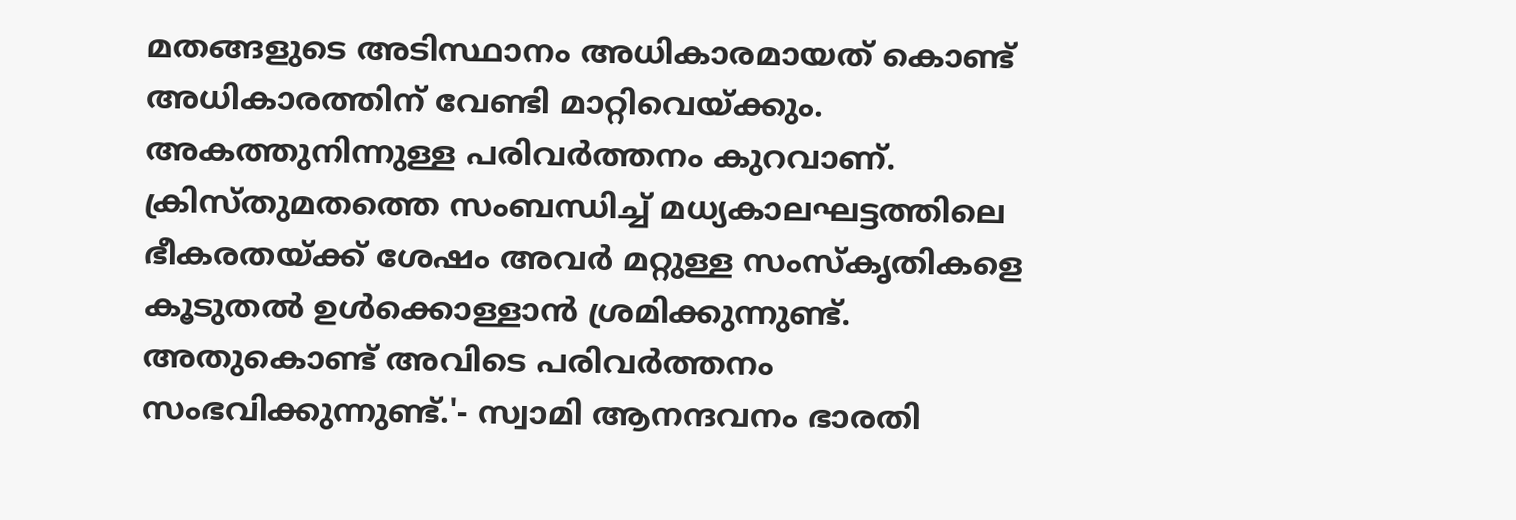മതങ്ങളുടെ അടിസ്ഥാനം അധികാരമായത് കൊണ്ട് അധികാരത്തിന് വേണ്ടി മാറ്റിവെയ്ക്കും. അകത്തുനിന്നുള്ള പരിവര്‍ത്തനം കുറവാണ്. ക്രിസ്തുമതത്തെ സംബന്ധിച്ച് മധ്യകാലഘട്ടത്തിലെ ഭീകരതയ്ക്ക് ശേഷം അവര്‍ മറ്റുള്ള സംസ്‌കൃതികളെ കൂടുതല്‍ ഉള്‍ക്കൊള്ളാന്‍ ശ്രമിക്കുന്നുണ്ട്. അതുകൊണ്ട് അവിടെ പരിവര്‍ത്തനം സംഭവിക്കുന്നുണ്ട്.'- സ്വാമി ആനന്ദവനം ഭാരതി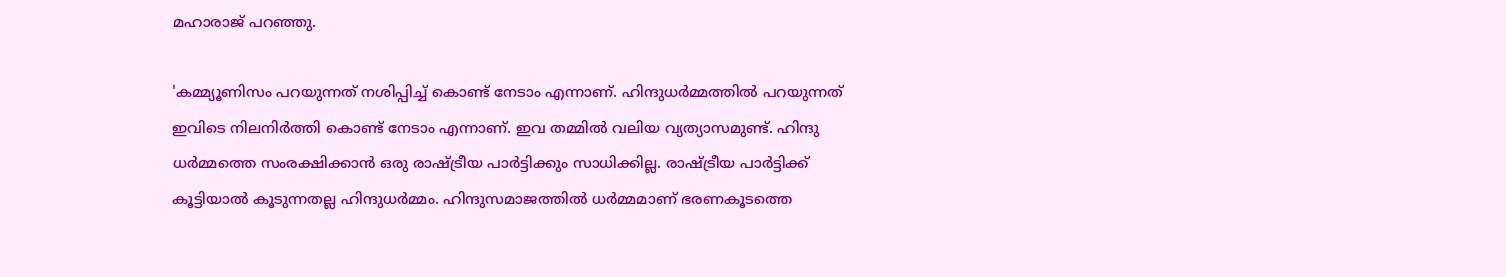മഹാരാജ് പറഞ്ഞു.

'കമ്മ്യൂണിസം പറയുന്നത് നശിപ്പിച്ച് കൊണ്ട് നേടാം എന്നാണ്. ഹിന്ദുധര്‍മ്മത്തില്‍ പറയുന്നത് ഇവിടെ നിലനിര്‍ത്തി കൊണ്ട് നേടാം എന്നാണ്. ഇവ തമ്മില്‍ വലിയ വ്യത്യാസമുണ്ട്. ഹിന്ദു ധര്‍മ്മത്തെ സംരക്ഷിക്കാന്‍ ഒരു രാഷ്ട്രീയ പാര്‍ട്ടിക്കും സാധിക്കില്ല. രാഷ്ട്രീയ പാര്‍ട്ടിക്ക് കൂട്ടിയാല്‍ കൂടുന്നതല്ല ഹിന്ദുധര്‍മ്മം. ഹിന്ദുസമാജത്തില്‍ ധര്‍മ്മമാണ് ഭരണകൂടത്തെ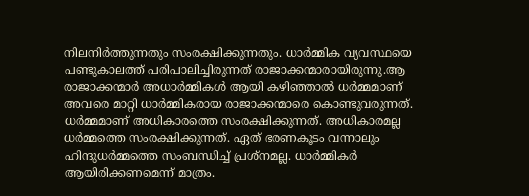നിലനിര്‍ത്തുന്നതും സംരക്ഷിക്കുന്നതും. ധാര്‍മ്മിക വ്യവസ്ഥയെ പണ്ടുകാലത്ത് പരിപാലിച്ചിരുന്നത് രാജാക്കന്മാരായിരുന്നു.ആ രാജാക്കന്മാര്‍ അധാര്‍മ്മികള്‍ ആയി കഴിഞ്ഞാല്‍ ധര്‍മ്മമാണ് അവരെ മാറ്റി ധാര്‍മ്മികരായ രാജാക്കന്മാരെ കൊണ്ടുവരുന്നത്. ധര്‍മ്മമാണ് അധികാരത്തെ സംരക്ഷിക്കുന്നത്. അധികാരമല്ല ധര്‍മ്മത്തെ സംരക്ഷിക്കുന്നത്. ഏത് ഭരണകൂടം വന്നാലും ഹിന്ദുധര്‍മ്മത്തെ സംബന്ധിച്ച് പ്രശ്‌നമല്ല. ധാര്‍മ്മികര്‍ ആയിരിക്കണമെന്ന് മാത്രം.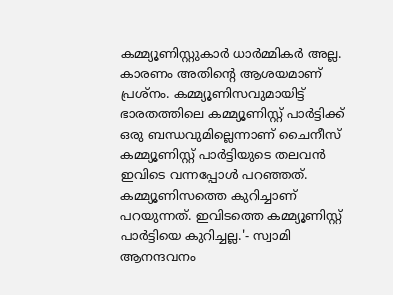കമ്മ്യൂണിസ്റ്റുകാര്‍ ധാര്‍മ്മികര്‍ അല്ല. കാരണം അതിന്റെ ആശയമാണ് പ്രശ്‌നം. കമ്മ്യൂണിസവുമായിട്ട് ഭാരതത്തിലെ കമ്മ്യൂണിസ്റ്റ് പാര്‍ട്ടിക്ക് ഒരു ബന്ധവുമില്ലെന്നാണ് ചൈനീസ് കമ്മ്യൂണിസ്റ്റ് പാര്‍ട്ടിയുടെ തലവന്‍ ഇവിടെ വന്നപ്പോള്‍ പറഞ്ഞത്. കമ്മ്യൂണിസത്തെ കുറിച്ചാണ് പറയുന്നത്. ഇവിടത്തെ കമ്മ്യൂണിസ്റ്റ് പാര്‍ട്ടിയെ കുറിച്ചല്ല.'- സ്വാമി ആനന്ദവനം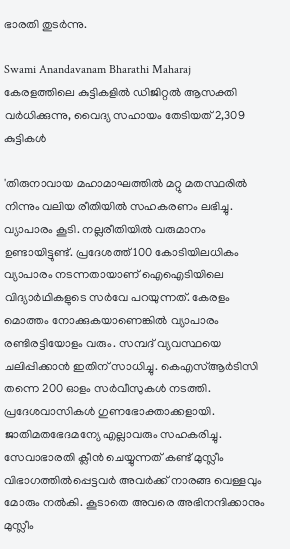ഭാരതി തുടര്‍ന്നു.

Swami Anandavanam Bharathi Maharaj
കേരളത്തിലെ കുട്ടികളില്‍ ഡിജിറ്റല്‍ ആസക്തി വര്‍ധിക്കുന്നു, വൈദ്യ സഹായം തേടിയത് 2,309 കുട്ടികള്‍

'തിരുനാവായ മഹാമാഘത്തില്‍ മറ്റു മതസ്ഥരില്‍ നിന്നും വലിയ രീതിയില്‍ സഹകരണം ലഭിച്ചു. വ്യാപാരം കൂടി. നല്ലരീതിയില്‍ വരുമാനം ഉണ്ടായിട്ടുണ്ട്. പ്രദേശത്ത് 100 കോടിയിലധികം വ്യാപാരം നടന്നതായാണ് ഐഐടിയിലെ വിദ്യാര്‍ഥികളുടെ സര്‍വേ പറയുന്നത്. കേരളം മൊത്തം നോക്കുകയാണെങ്കില്‍ വ്യാപാരം രണ്ടിരട്ടിയോളം വരും. സമ്പദ് വ്യവസ്ഥയെ ചലിപ്പിക്കാന്‍ ഇതിന് സാധിച്ചു. കെഎസ്ആര്‍ടിസി തന്നെ 200 ഓളം സര്‍വീസുകള്‍ നടത്തി. പ്രദേശവാസികള്‍ ഗുണഭോക്താക്കളായി. ജാതിമതഭേദമന്യേ എല്ലാവരും സഹകരിച്ചു. സേവാഭാരതി ക്ലീന്‍ ചെയ്യുന്നത് കണ്ട് മുസ്ലീം വിഭാഗത്തില്‍പ്പെട്ടവര്‍ അവര്‍ക്ക് നാരങ്ങ വെള്ളവും മോരും നല്‍കി. കൂടാതെ അവരെ അഭിനന്ദിക്കാനും മുസ്ലീം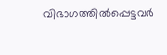വിഭാഗത്തില്‍പ്പെട്ടവര്‍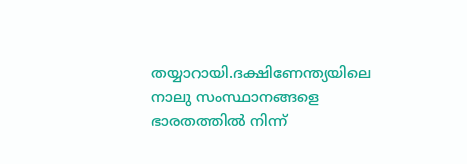തയ്യാറായി.ദക്ഷിണേന്ത്യയിലെ നാലു സംസ്ഥാനങ്ങളെ ഭാരതത്തില്‍ നിന്ന്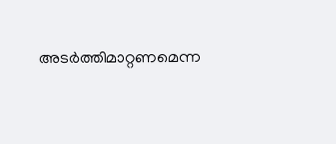അടര്‍ത്തിമാറ്റണമെന്ന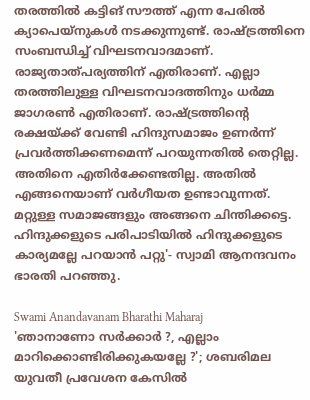തരത്തില്‍ കട്ടിങ് സൗത്ത് എന്ന പേരില്‍ ക്യാപെയ്‌നുകള്‍ നടക്കുന്നുണ്ട്. രാഷ്ട്രത്തിനെ സംബന്ധിച്ച് വിഘടനവാദമാണ്. രാജ്യതാത്പര്യത്തിന് എതിരാണ്. എല്ലാ തരത്തിലുള്ള വിഘടനവാദത്തിനും ധര്‍മ്മ ജാഗരണ്‍ എതിരാണ്. രാഷ്ട്രത്തിന്റെ രക്ഷയ്ക്ക് വേണ്ടി ഹിന്ദുസമാജം ഉണര്‍ന്ന് പ്രവര്‍ത്തിക്കണമെന്ന് പറയുന്നതില്‍ തെറ്റില്ല. അതിനെ എതിര്‍ക്കേണ്ടതില്ല. അതില്‍ എങ്ങനെയാണ് വര്‍ഗീയത ഉണ്ടാവുന്നത്. മറ്റുള്ള സമാജങ്ങളും അങ്ങനെ ചിന്തിക്കട്ടെ. ഹിന്ദുക്കളുടെ പരിപാടിയില്‍ ഹിന്ദുക്കളുടെ കാര്യമല്ലേ പറയാന്‍ പറ്റു'- സ്വാമി ആനന്ദവനം ഭാരതി പറഞ്ഞു.

Swami Anandavanam Bharathi Maharaj
'ഞാനാണോ സര്‍ക്കാര്‍ ?, എല്ലാം മാറിക്കൊണ്ടിരിക്കുകയല്ലേ ?'; ശബരിമല യുവതീ പ്രവേശന കേസില്‍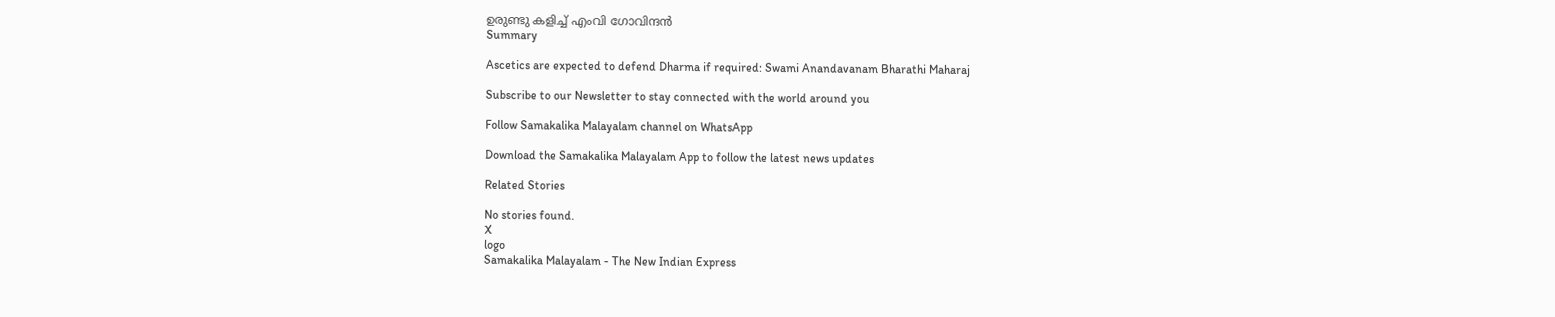ഉരുണ്ടു കളിച്ച് എംവി ഗോവിന്ദന്‍
Summary

Ascetics are expected to defend Dharma if required: Swami Anandavanam Bharathi Maharaj

Subscribe to our Newsletter to stay connected with the world around you

Follow Samakalika Malayalam channel on WhatsApp

Download the Samakalika Malayalam App to follow the latest news updates

Related Stories

No stories found.
X
logo
Samakalika Malayalam - The New Indian Express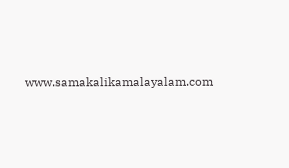www.samakalikamalayalam.com